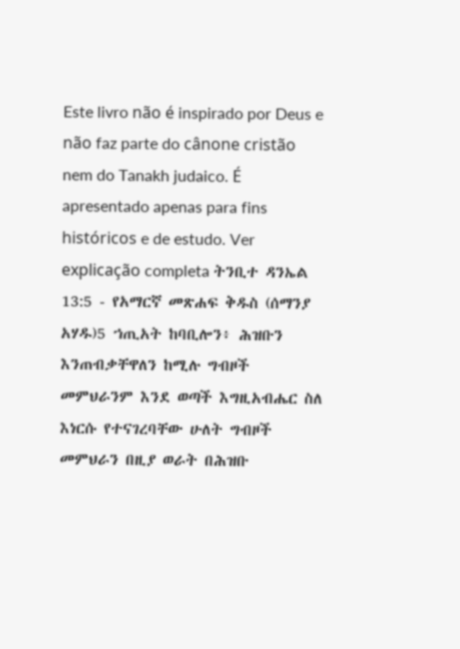Este livro não é inspirado por Deus e não faz parte do cânone cristão nem do Tanakh judaico. É apresentado apenas para fins históricos e de estudo. Ver explicação completa ትንቢተ ዳንኤል 13:5 - የአማርኛ መጽሐፍ ቅዱስ (ሰማንያ አሃዱ)5 ኀጢአት ከባቢሎን፥ ሕዝቡን እንጠብቃቸዋለን ከሚሉ ግብዞች መምህራንም እንደ ወጣች እግዚአብሔር ስለ እነርሱ የተናገረባቸው ሁለት ግብዞች መምህራን በዚያ ወራት በሕዝቡ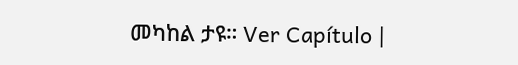መካከል ታዩ። Ver Capítulo |